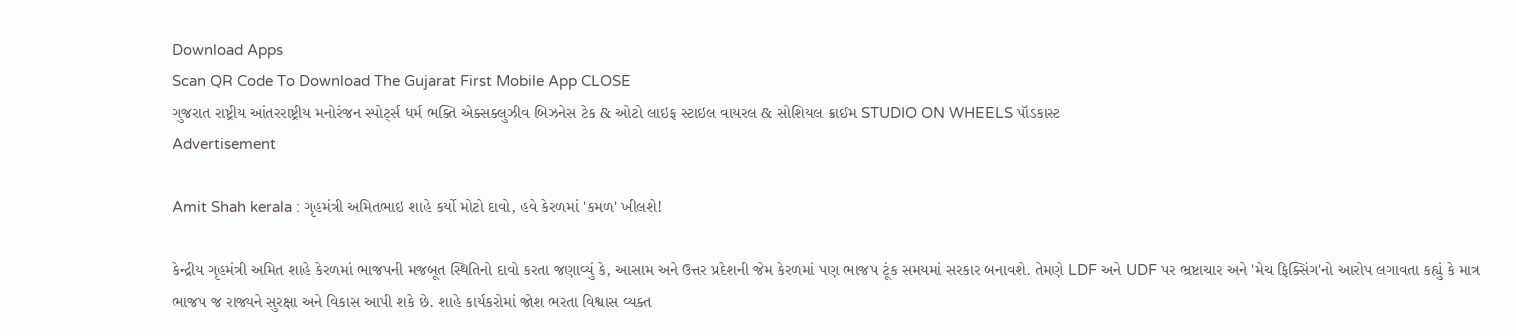Download Apps
Scan QR Code To Download The Gujarat First Mobile App CLOSE
ગુજરાત રાષ્ટ્રીય આંતરરાષ્ટ્રીય મનોરંજન સ્પોર્ટ્સ ધર્મ ભક્તિ એક્સક્લુઝીવ બિઝનેસ ટેક & ઓટો લાઇફ સ્ટાઇલ વાયરલ & સોશિયલ ક્રાઈમ STUDIO ON WHEELS પૉડકાસ્ટ
Advertisement

Amit Shah kerala : ગૃહમંત્રી અમિતભાઇ શાહે કર્યો મોટો દાવો, હવે કેરળમાં 'કમળ' ખીલશે!

કેન્દ્રીય ગૃહમંત્રી અમિત શાહે કેરળમાં ભાજપની મજબૂત સ્થિતિનો દાવો કરતા જણાવ્યું કે, આસામ અને ઉત્તર પ્રદેશની જેમ કેરળમાં પણ ભાજપ ટૂંક સમયમાં સરકાર બનાવશે. તેમણે LDF અને UDF પર ભ્રષ્ટાચાર અને 'મેચ ફિક્સિંગ'નો આરોપ લગાવતા કહ્યું કે માત્ર ભાજપ જ રાજ્યને સુરક્ષા અને વિકાસ આપી શકે છે. શાહે કાર્યકરોમાં જોશ ભરતા વિશ્વાસ વ્યક્ત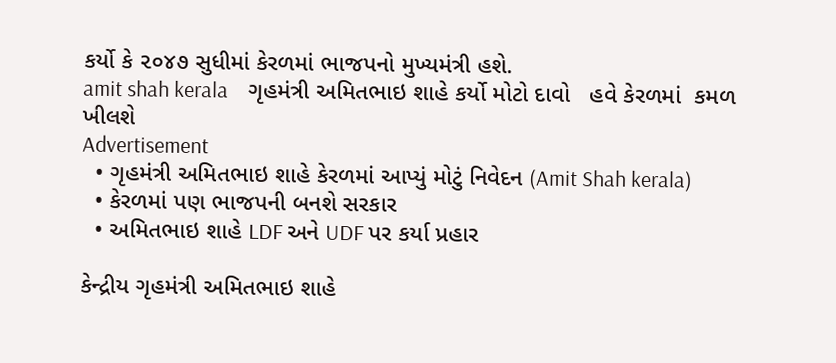કર્યો કે ૨૦૪૭ સુધીમાં કેરળમાં ભાજપનો મુખ્યમંત્રી હશે.
amit shah kerala    ગૃહમંત્રી અમિતભાઇ શાહે કર્યો મોટો દાવો   હવે કેરળમાં  કમળ  ખીલશે
Advertisement
  • ગૃહમંત્રી અમિતભાઇ શાહે કેરળમાં આપ્યું મોટું નિવેદન (Amit Shah kerala)
  • કેરળમાં પણ ભાજપની બનશે સરકાર
  • અમિતભાઇ શાહે LDF અને UDF પર કર્યા પ્રહાર

કેન્દ્રીય ગૃહમંત્રી અમિતભાઇ શાહે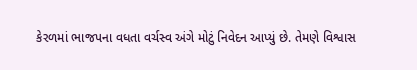કેરળમાં ભાજપના વધતા વર્ચસ્વ અંગે મોટું નિવેદન આપ્યું છે. તેમણે વિશ્વાસ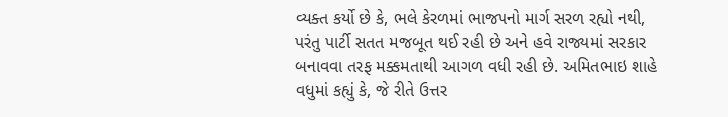વ્યક્ત કર્યો છે કે, ભલે કેરળમાં ભાજપનો માર્ગ સરળ રહ્યો નથી, પરંતુ પાર્ટી સતત મજબૂત થઈ રહી છે અને હવે રાજ્યમાં સરકાર બનાવવા તરફ મક્કમતાથી આગળ વધી રહી છે. અમિતભાઇ શાહે વધુમાં કહ્યું કે, જે રીતે ઉત્તર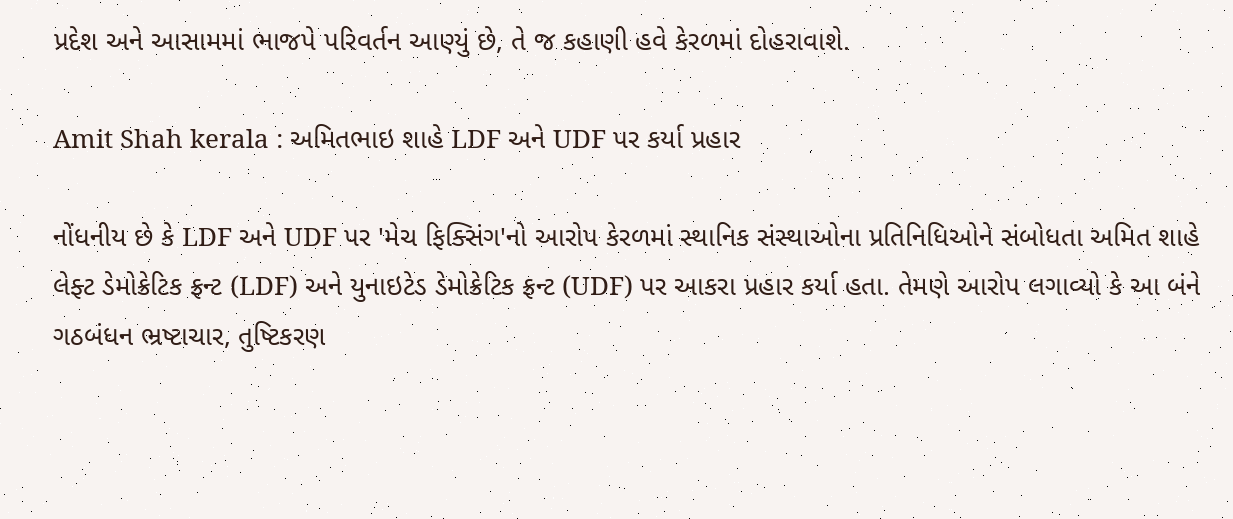પ્રદેશ અને આસામમાં ભાજપે પરિવર્તન આણ્યું છે, તે જ કહાણી હવે કેરળમાં દોહરાવાશે.

Amit Shah kerala : અમિતભાઇ શાહે LDF અને UDF પર કર્યા પ્રહાર

નોંધનીય છે કે LDF અને UDF પર 'મેચ ફિક્સિંગ'નો આરોપ કેરળમાં સ્થાનિક સંસ્થાઓના પ્રતિનિધિઓને સંબોધતા અમિત શાહે લેફ્ટ ડેમોક્રેટિક ફ્રન્ટ (LDF) અને યુનાઇટેડ ડેમોક્રેટિક ફ્રન્ટ (UDF) પર આકરા પ્રહાર કર્યા હતા. તેમણે આરોપ લગાવ્યો કે આ બંને ગઠબંધન ભ્રષ્ટાચાર, તુષ્ટિકરણ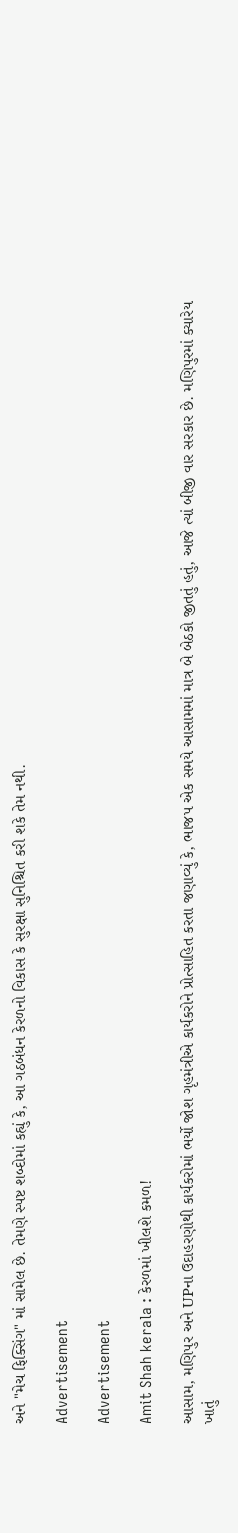અને "મેચ ફિક્સિંગ" માં સામેલ છે. તેમણે સ્પષ્ટ શબ્દોમાં કહ્યું કે, આ ગઠબંધન કેરળનો વિકાસ કે સુરક્ષા સુનિશ્ચિત કરી શકે તેમ નથી.

Advertisement

Advertisement

Amit Shah kerala : કેરળમાં ખીલશે કમળ!

આસામ, મણિપુર અને UPના ઉદાહરણોથી કાર્યકરોમાં ભર્યો જોશ ગૃહમંત્રીએ કાર્યકરોને પ્રોત્સાહિત કરતા જણાવ્યું કે, ભાજપ એક સમયે આસામમાં માત્ર બે બેઠકો જીતતું હતું, આજે ત્યાં બીજી વાર સરકાર છે. મણિપુરમાં ક્યારેય ખાતું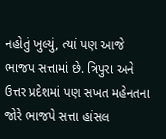નહોતું ખુલ્યું, ત્યાં પણ આજે ભાજપ સત્તામાં છે. ત્રિપુરા અને ઉત્તર પ્રદેશમાં પણ સખત મહેનતના જોરે ભાજપે સત્તા હાંસલ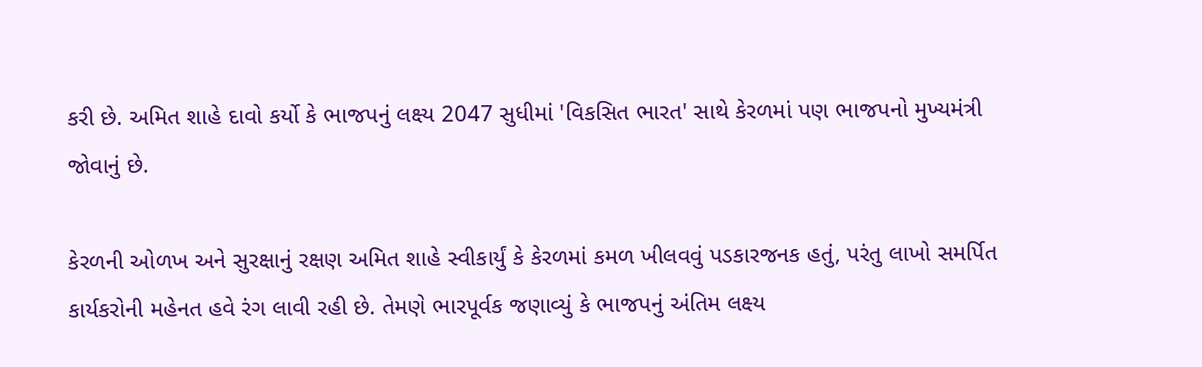કરી છે. અમિત શાહે દાવો કર્યો કે ભાજપનું લક્ષ્ય 2047 સુધીમાં 'વિકસિત ભારત' સાથે કેરળમાં પણ ભાજપનો મુખ્યમંત્રી જોવાનું છે.

કેરળની ઓળખ અને સુરક્ષાનું રક્ષણ અમિત શાહે સ્વીકાર્યું કે કેરળમાં કમળ ખીલવવું પડકારજનક હતું, પરંતુ લાખો સમર્પિત કાર્યકરોની મહેનત હવે રંગ લાવી રહી છે. તેમણે ભારપૂર્વક જણાવ્યું કે ભાજપનું અંતિમ લક્ષ્ય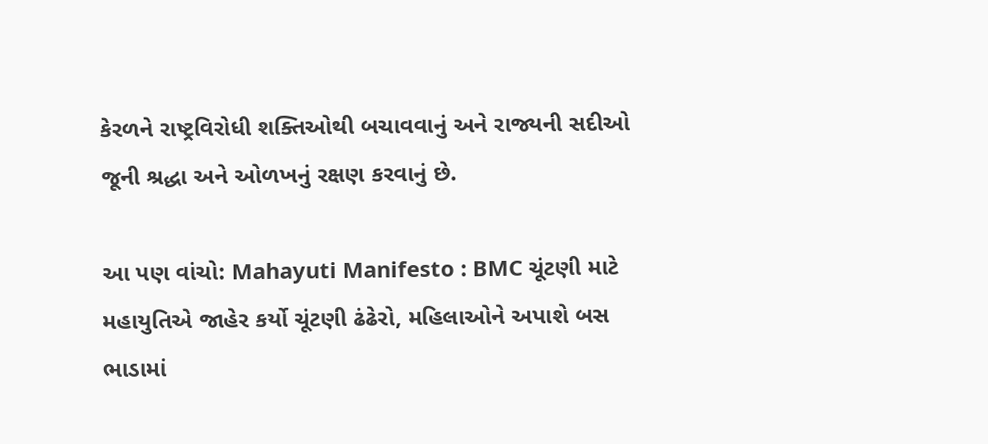કેરળને રાષ્ટ્રવિરોધી શક્તિઓથી બચાવવાનું અને રાજ્યની સદીઓ જૂની શ્રદ્ધા અને ઓળખનું રક્ષણ કરવાનું છે.

આ પણ વાંચો: Mahayuti Manifesto : BMC ચૂંટણી માટે મહાયુતિએ જાહેર કર્યો ચૂંટણી ઢંઢેરો, મહિલાઓને અપાશે બસ ભાડામાં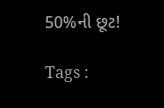50%ની છૂટ!

Tags :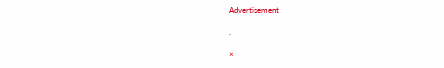Advertisement

.

×